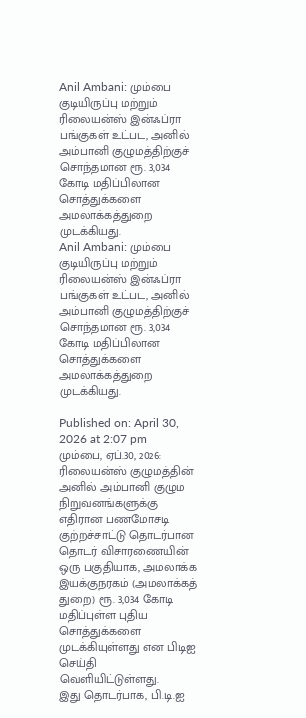Anil Ambani: மும்பை குடியிருப்பு மற்றும் ரிலையன்ஸ் இன்ஃப்ரா பங்குகள் உட்பட, அனில் அம்பானி குழுமத்திற்குச் சொந்தமான ரூ. 3,034 கோடி மதிப்பிலான சொத்துக்களை அமலாக்கத்துறை முடக்கியது.
Anil Ambani: மும்பை குடியிருப்பு மற்றும் ரிலையன்ஸ் இன்ஃப்ரா பங்குகள் உட்பட, அனில் அம்பானி குழுமத்திற்குச் சொந்தமான ரூ. 3,034 கோடி மதிப்பிலான சொத்துக்களை அமலாக்கத்துறை முடக்கியது.

Published on: April 30, 2026 at 2:07 pm
மும்பை, ஏப்.30, 2026: ரிலையன்ஸ் குழுமத்தின் அனில் அம்பானி குழும நிறுவனங்களுக்கு எதிரான பணமோசடி குற்றச்சாட்டு தொடர்பான தொடர் விசாரணையின் ஒரு பகுதியாக, அமலாக்க இயக்குநரகம் (அமலாக்கத் துறை) ரூ. 3,034 கோடி மதிப்புள்ள புதிய சொத்துக்களை முடக்கியுள்ளது என பிடிஐ செய்தி வெளியிட்டுள்ளது.
இது தொடர்பாக, பி.டி.ஐ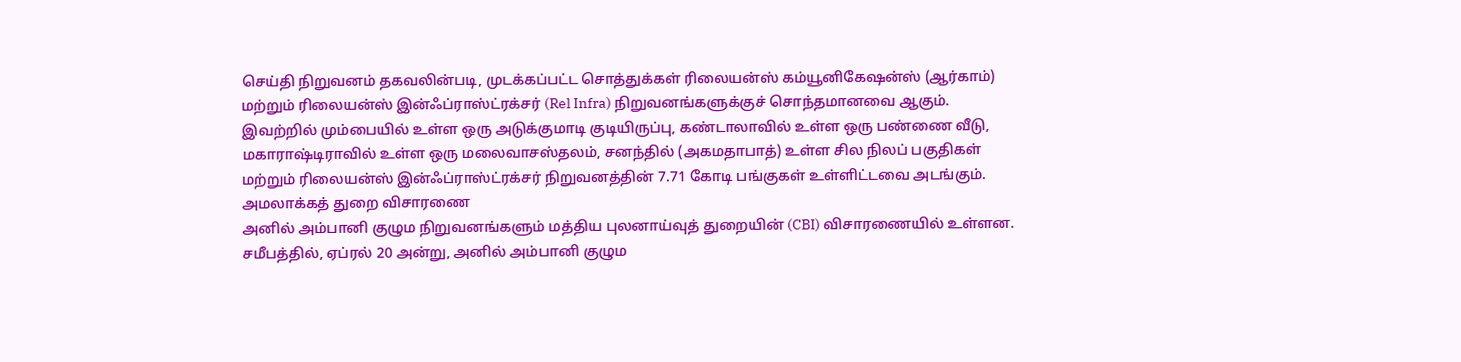செய்தி நிறுவனம் தகவலின்படி, முடக்கப்பட்ட சொத்துக்கள் ரிலையன்ஸ் கம்யூனிகேஷன்ஸ் (ஆர்காம்) மற்றும் ரிலையன்ஸ் இன்ஃப்ராஸ்ட்ரக்சர் (Rel Infra) நிறுவனங்களுக்குச் சொந்தமானவை ஆகும்.
இவற்றில் மும்பையில் உள்ள ஒரு அடுக்குமாடி குடியிருப்பு, கண்டாலாவில் உள்ள ஒரு பண்ணை வீடு, மகாராஷ்டிராவில் உள்ள ஒரு மலைவாசஸ்தலம், சனந்தில் (அகமதாபாத்) உள்ள சில நிலப் பகுதிகள் மற்றும் ரிலையன்ஸ் இன்ஃப்ராஸ்ட்ரக்சர் நிறுவனத்தின் 7.71 கோடி பங்குகள் உள்ளிட்டவை அடங்கும்.
அமலாக்கத் துறை விசாரணை
அனில் அம்பானி குழும நிறுவனங்களும் மத்திய புலனாய்வுத் துறையின் (CBI) விசாரணையில் உள்ளன. சமீபத்தில், ஏப்ரல் 20 அன்று, அனில் அம்பானி குழும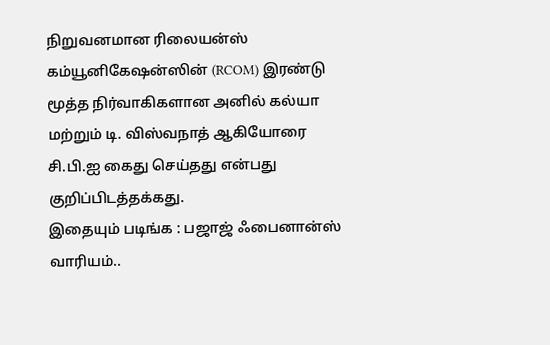நிறுவனமான ரிலையன்ஸ் கம்யூனிகேஷன்ஸின் (RCOM) இரண்டு மூத்த நிர்வாகிகளான அனில் கல்யா மற்றும் டி. விஸ்வநாத் ஆகியோரை சி.பி.ஐ கைது செய்தது என்பது குறிப்பிடத்தக்கது.
இதையும் படிங்க : பஜாஜ் ஃபைனான்ஸ் வாரியம்..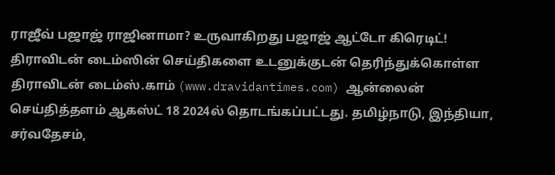ராஜீவ் பஜாஜ் ராஜினாமா? உருவாகிறது பஜாஜ் ஆட்டோ கிரெடிட்!
திராவிடன் டைம்ஸின் செய்திகளை உடனுக்குடன் தெரிந்துக்கொள்ள
திராவிடன் டைம்ஸ்.காம் (www.dravidantimes.com) ஆன்லைன் செய்தித்தளம் ஆகஸ்ட் 18 2024ல் தொடங்கப்பட்டது. தமிழ்நாடு, இந்தியா, சர்வதேசம்,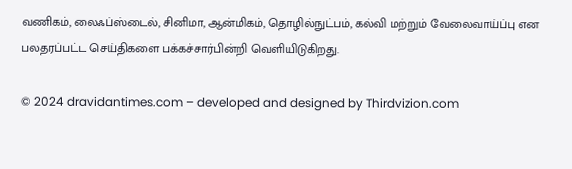வணிகம், லைஃப்ஸ்டைல், சினிமா, ஆன்மிகம், தொழில்நுட்பம், கல்வி மற்றும் வேலைவாய்ப்பு என பலதரப்பட்ட செய்திகளை பக்கச்சார்பின்றி வெளியிடுகிறது.

© 2024 dravidantimes.com – developed and designed by Thirdvizion.com